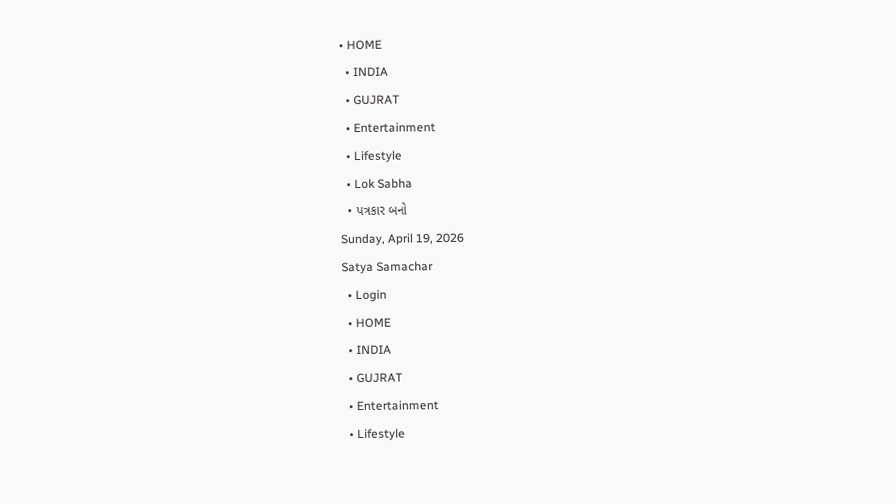• HOME
  • INDIA
  • GUJRAT
  • Entertainment
  • Lifestyle
  • Lok Sabha
  • પત્રકાર બનો
Sunday, April 19, 2026
Satya Samachar
  • Login
  • HOME
  • INDIA
  • GUJRAT
  • Entertainment
  • Lifestyle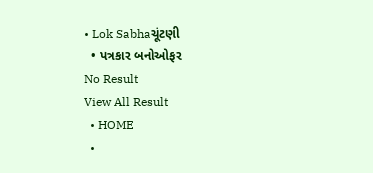• Lok Sabhaચૂંટણી
  • પત્રકાર બનોઓફર
No Result
View All Result
  • HOME
  •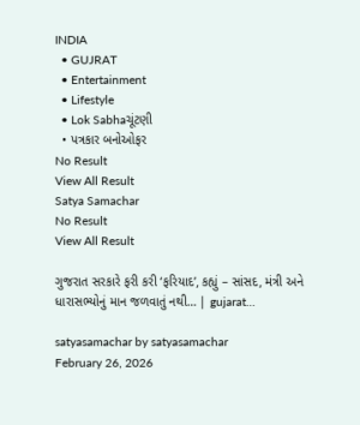INDIA
  • GUJRAT
  • Entertainment
  • Lifestyle
  • Lok Sabhaચૂંટણી
  • પત્રકાર બનોઓફર
No Result
View All Result
Satya Samachar
No Result
View All Result

ગુજરાત સરકારે ફરી કરી ‘ફરિયાદ’, કહ્યું – સાંસદ, મંત્રી અને ધારાસભ્યોનું માન જળવાતું નથી… | gujarat…

satyasamachar by satyasamachar
February 26, 2026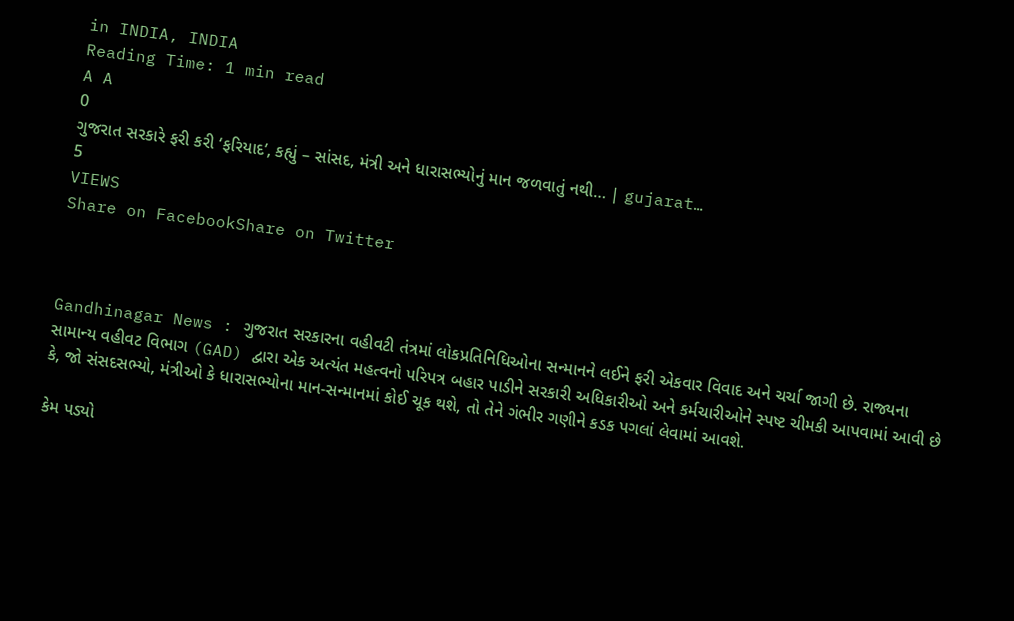in INDIA, INDIA
Reading Time: 1 min read
A A
0
ગુજરાત સરકારે ફરી કરી ‘ફરિયાદ’, કહ્યું – સાંસદ, મંત્રી અને ધારાસભ્યોનું માન જળવાતું નથી… | gujarat…
5
VIEWS
Share on FacebookShare on Twitter



Gandhinagar News : ગુજરાત સરકારના વહીવટી તંત્રમાં લોકપ્રતિનિધિઓના સન્માનને લઈને ફરી એકવાર વિવાદ અને ચર્ચા જાગી છે. રાજ્યના સામાન્ય વહીવટ વિભાગ (GAD) દ્વારા એક અત્યંત મહત્વનો પરિપત્ર બહાર પાડીને સરકારી અધિકારીઓ અને કર્મચારીઓને સ્પષ્ટ ચીમકી આપવામાં આવી છે કે, જો સંસદસભ્યો, મંત્રીઓ કે ધારાસભ્યોના માન-સન્માનમાં કોઈ ચૂક થશે, તો તેને ગંભીર ગણીને કડક પગલાં લેવામાં આવશે.

કેમ પડ્યો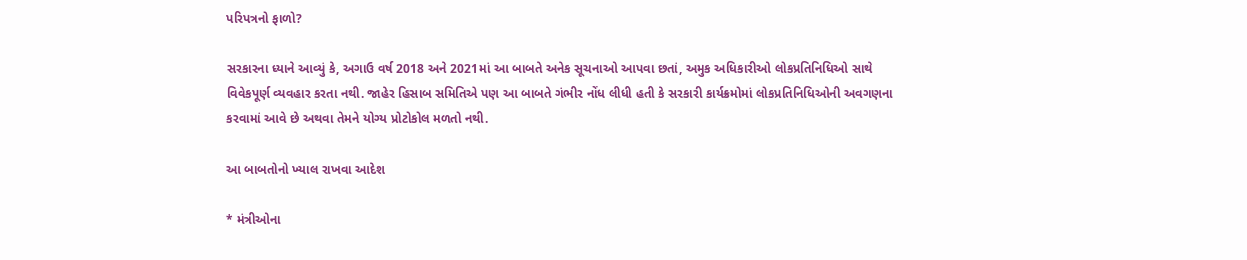પરિપત્રનો ફાળો?

સરકારના ધ્યાને આવ્યું કે, અગાઉ વર્ષ 2018 અને 2021માં આ બાબતે અનેક સૂચનાઓ આપવા છતાં, અમુક અધિકારીઓ લોકપ્રતિનિધિઓ સાથે વિવેકપૂર્ણ વ્યવહાર કરતા નથી. જાહેર હિસાબ સમિતિએ પણ આ બાબતે ગંભીર નોંધ લીધી હતી કે સરકારી કાર્યક્રમોમાં લોકપ્રતિનિધિઓની અવગણના કરવામાં આવે છે અથવા તેમને યોગ્ય પ્રોટોકોલ મળતો નથી.

આ બાબતોનો ખ્યાલ રાખવા આદેશ

* મંત્રીઓના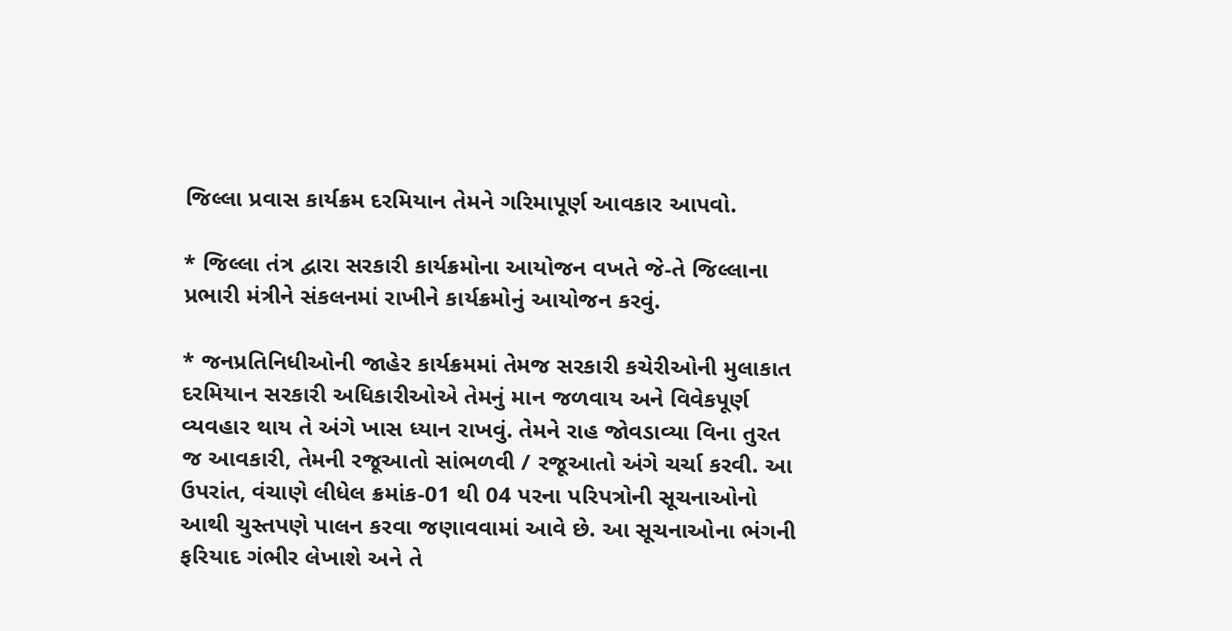જિલ્લા પ્રવાસ કાર્યક્રમ દરમિયાન તેમને ગરિમાપૂર્ણ આવકાર આપવો.

* જિલ્લા તંત્ર દ્વારા સરકારી કાર્યક્રમોના આયોજન વખતે જે-તે જિલ્લાના પ્રભારી મંત્રીને સંકલનમાં રાખીને કાર્યક્રમોનું આયોજન કરવું.

* જનપ્રતિનિધીઓની જાહેર કાર્યક્રમમાં તેમજ સરકારી કચેરીઓની મુલાકાત દરમિયાન સરકારી અધિકારીઓએ તેમનું માન જળવાય અને વિવેકપૂર્ણ વ્યવહાર થાય તે અંગે ખાસ ધ્યાન રાખવું. તેમને રાહ જોવડાવ્યા વિના તુરત જ આવકારી, તેમની રજૂઆતો સાંભળવી / રજૂઆતો અંગે ચર્ચા કરવી. આ ઉપરાંત, વંચાણે લીધેલ ક્રમાંક-01 થી 04 પરના પરિપત્રોની સૂચનાઓનો આથી ચુસ્તપણે પાલન કરવા જણાવવામાં આવે છે. આ સૂચનાઓના ભંગની ફરિયાદ ગંભીર લેખાશે અને તે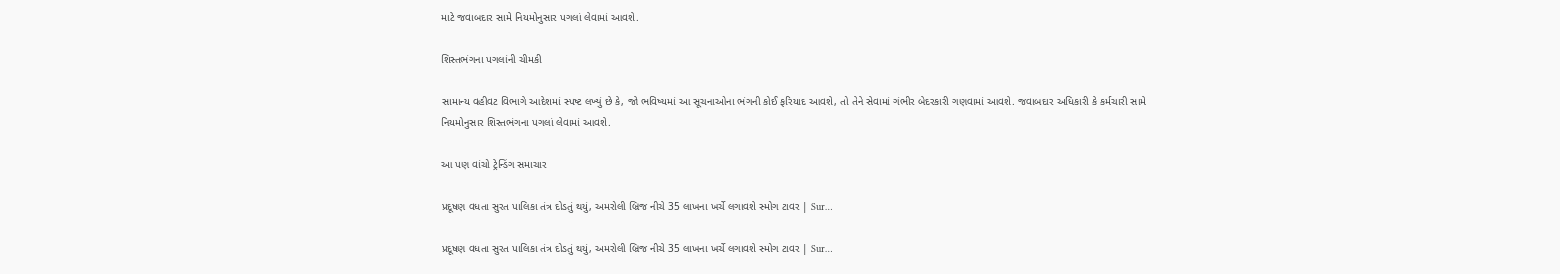માટે જવાબદાર સામે નિયમોનુસાર પગલાં લેવામાં આવશે.

શિસ્તભંગના પગલાંની ચીમકી

સામાન્ય વહીવટ વિભાગે આદેશમાં સ્પષ્ટ લખ્યું છે કે, જો ભવિષ્યમાં આ સૂચનાઓના ભંગની કોઈ ફરિયાદ આવશે, તો તેને સેવામાં ગંભીર બેદરકારી ગણવામાં આવશે. જવાબદાર અધિકારી કે કર્મચારી સામે નિયમોનુસાર શિસ્તભંગના પગલાં લેવામાં આવશે.

આ પણ વાંચો ટ્રેન્ડિંગ સમાચાર

પ્રદૂષણ વધતા સુરત પાલિકા તંત્ર દોડતું થયું, અમરોલી બ્રિજ નીચે 35 લાખના ખર્ચે લગાવશે સ્મોગ ટાવર | Sur…

પ્રદૂષણ વધતા સુરત પાલિકા તંત્ર દોડતું થયું, અમરોલી બ્રિજ નીચે 35 લાખના ખર્ચે લગાવશે સ્મોગ ટાવર | Sur…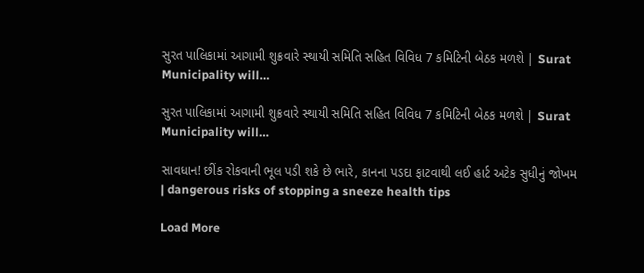સુરત પાલિકામાં આગામી શુક્રવારે સ્થાયી સમિતિ સહિત વિવિધ 7 કમિટિની બેઠક મળશે | Surat Municipality will…

સુરત પાલિકામાં આગામી શુક્રવારે સ્થાયી સમિતિ સહિત વિવિધ 7 કમિટિની બેઠક મળશે | Surat Municipality will…

સાવધાન! છીંક રોકવાની ભૂલ પડી શકે છે ભારે, કાનના પડદા ફાટવાથી લઈ હાર્ટ અટેક સુધીનું જોખમ | dangerous risks of stopping a sneeze health tips

Load More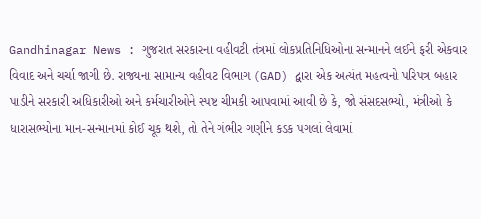Gandhinagar News : ગુજરાત સરકારના વહીવટી તંત્રમાં લોકપ્રતિનિધિઓના સન્માનને લઈને ફરી એકવાર વિવાદ અને ચર્ચા જાગી છે. રાજ્યના સામાન્ય વહીવટ વિભાગ (GAD) દ્વારા એક અત્યંત મહત્વનો પરિપત્ર બહાર પાડીને સરકારી અધિકારીઓ અને કર્મચારીઓને સ્પષ્ટ ચીમકી આપવામાં આવી છે કે, જો સંસદસભ્યો, મંત્રીઓ કે ધારાસભ્યોના માન-સન્માનમાં કોઈ ચૂક થશે, તો તેને ગંભીર ગણીને કડક પગલાં લેવામાં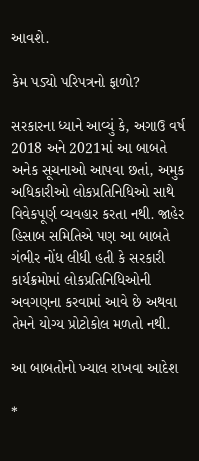આવશે.

કેમ પડ્યો પરિપત્રનો ફાળો?

સરકારના ધ્યાને આવ્યું કે, અગાઉ વર્ષ 2018 અને 2021માં આ બાબતે અનેક સૂચનાઓ આપવા છતાં, અમુક અધિકારીઓ લોકપ્રતિનિધિઓ સાથે વિવેકપૂર્ણ વ્યવહાર કરતા નથી. જાહેર હિસાબ સમિતિએ પણ આ બાબતે ગંભીર નોંધ લીધી હતી કે સરકારી કાર્યક્રમોમાં લોકપ્રતિનિધિઓની અવગણના કરવામાં આવે છે અથવા તેમને યોગ્ય પ્રોટોકોલ મળતો નથી.

આ બાબતોનો ખ્યાલ રાખવા આદેશ

*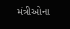મંત્રીઓના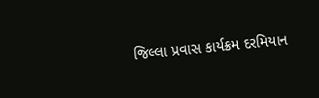જિલ્લા પ્રવાસ કાર્યક્રમ દરમિયાન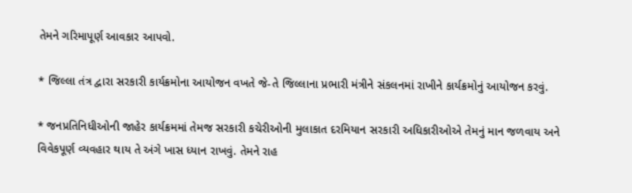તેમને ગરિમાપૂર્ણ આવકાર આપવો.

* જિલ્લા તંત્ર દ્વારા સરકારી કાર્યક્રમોના આયોજન વખતે જે-તે જિલ્લાના પ્રભારી મંત્રીને સંકલનમાં રાખીને કાર્યક્રમોનું આયોજન કરવું.

* જનપ્રતિનિધીઓની જાહેર કાર્યક્રમમાં તેમજ સરકારી કચેરીઓની મુલાકાત દરમિયાન સરકારી અધિકારીઓએ તેમનું માન જળવાય અને વિવેકપૂર્ણ વ્યવહાર થાય તે અંગે ખાસ ધ્યાન રાખવું. તેમને રાહ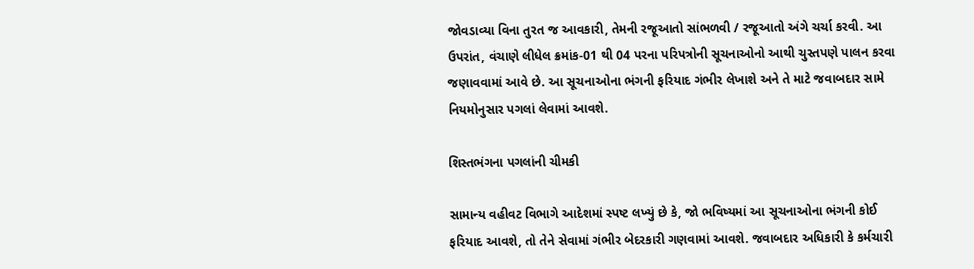જોવડાવ્યા વિના તુરત જ આવકારી, તેમની રજૂઆતો સાંભળવી / રજૂઆતો અંગે ચર્ચા કરવી. આ ઉપરાંત, વંચાણે લીધેલ ક્રમાંક-01 થી 04 પરના પરિપત્રોની સૂચનાઓનો આથી ચુસ્તપણે પાલન કરવા જણાવવામાં આવે છે. આ સૂચનાઓના ભંગની ફરિયાદ ગંભીર લેખાશે અને તે માટે જવાબદાર સામે નિયમોનુસાર પગલાં લેવામાં આવશે.

શિસ્તભંગના પગલાંની ચીમકી

સામાન્ય વહીવટ વિભાગે આદેશમાં સ્પષ્ટ લખ્યું છે કે, જો ભવિષ્યમાં આ સૂચનાઓના ભંગની કોઈ ફરિયાદ આવશે, તો તેને સેવામાં ગંભીર બેદરકારી ગણવામાં આવશે. જવાબદાર અધિકારી કે કર્મચારી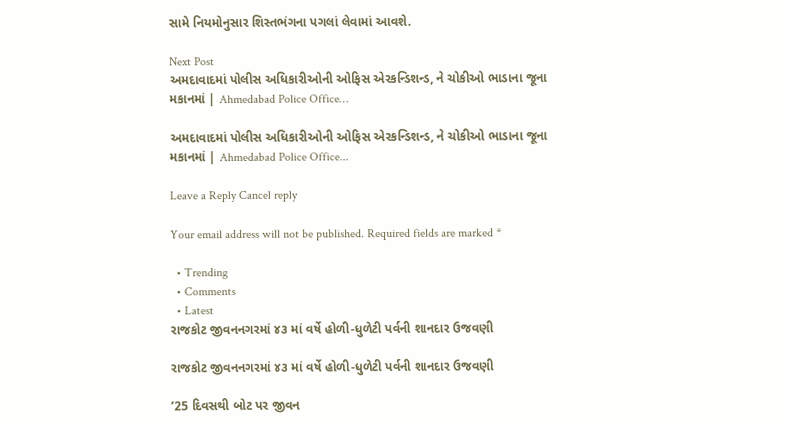સામે નિયમોનુસાર શિસ્તભંગના પગલાં લેવામાં આવશે.

Next Post
અમદાવાદમાં પોલીસ અધિકારીઓની ઓફિસ એરકન્ડિશન્ડ, ને ચોકીઓ ભાડાના જૂના મકાનમાં | Ahmedabad Police Office…

અમદાવાદમાં પોલીસ અધિકારીઓની ઓફિસ એરકન્ડિશન્ડ, ને ચોકીઓ ભાડાના જૂના મકાનમાં | Ahmedabad Police Office...

Leave a Reply Cancel reply

Your email address will not be published. Required fields are marked *

  • Trending
  • Comments
  • Latest
રાજકોટ જીવનનગરમાં ૪૩ માં વર્ષે હોળી-ધુળેટી પર્વની શાનદાર ઉજવણી

રાજકોટ જીવનનગરમાં ૪૩ માં વર્ષે હોળી-ધુળેટી પર્વની શાનદાર ઉજવણી

’25 દિવસથી બોટ પર જીવન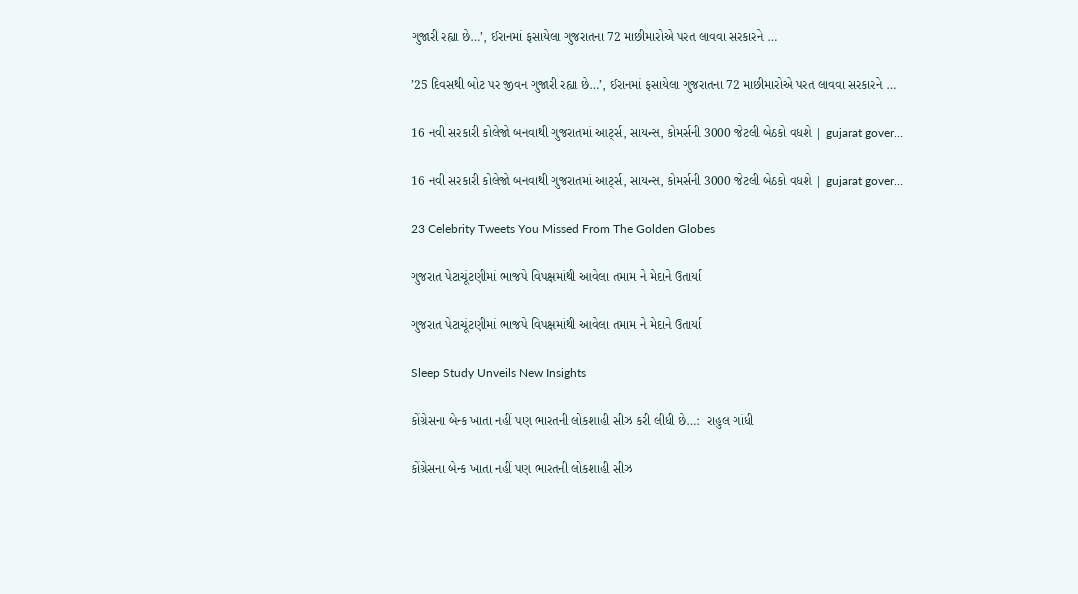ગુજારી રહ્યા છે…’, ઈરાનમાં ફસાયેલા ગુજરાતના 72 માછીમારોએ પરત લાવવા સરકારને …

’25 દિવસથી બોટ પર જીવન ગુજારી રહ્યા છે…’, ઈરાનમાં ફસાયેલા ગુજરાતના 72 માછીમારોએ પરત લાવવા સરકારને …

16 નવી સરકારી કોલેજો બનવાથી ગુજરાતમાં આર્ટ્સ, સાયન્સ, કોમર્સની 3000 જેટલી બેઠકો વધશે | gujarat gover…

16 નવી સરકારી કોલેજો બનવાથી ગુજરાતમાં આર્ટ્સ, સાયન્સ, કોમર્સની 3000 જેટલી બેઠકો વધશે | gujarat gover…

23 Celebrity Tweets You Missed From The Golden Globes

ગુજરાત પેટાચૂંટણીમાં ભાજપે વિપક્ષમાંથી આવેલા તમામ ને મેદાને ઉતાર્યા

ગુજરાત પેટાચૂંટણીમાં ભાજપે વિપક્ષમાંથી આવેલા તમામ ને મેદાને ઉતાર્યા

Sleep Study Unveils New Insights

કોંગ્રેસના બેન્ક ખાતા નહીં પણ ભારતની લોકશાહી સીઝ કરી લીધી છે…:  રાહુલ ગાંધી

કોંગ્રેસના બેન્ક ખાતા નહીં પણ ભારતની લોકશાહી સીઝ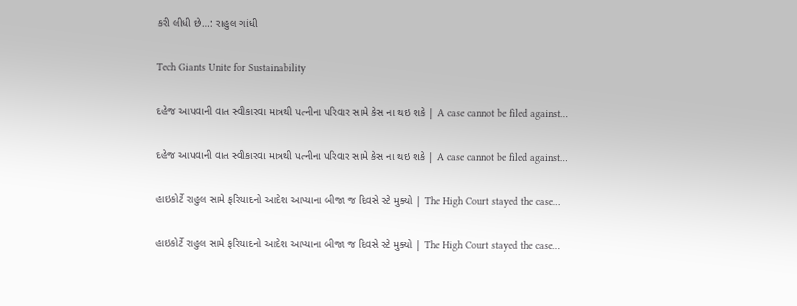કરી લીધી છે…: રાહુલ ગાંધી

Tech Giants Unite for Sustainability

દહેજ આપવાની વાત સ્વીકારવા માત્રથી પત્નીના પરિવાર સામે કેસ ના થઇ શકે | A case cannot be filed against…

દહેજ આપવાની વાત સ્વીકારવા માત્રથી પત્નીના પરિવાર સામે કેસ ના થઇ શકે | A case cannot be filed against…

હાઇકોર્ટે રાહુલ સામે ફરિયાદનો આદેશ આપ્યાના બીજા જ દિવસે સ્ટે મુક્યો | The High Court stayed the case…

હાઇકોર્ટે રાહુલ સામે ફરિયાદનો આદેશ આપ્યાના બીજા જ દિવસે સ્ટે મુક્યો | The High Court stayed the case…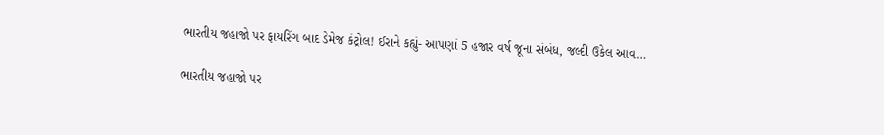ભારતીય જહાજો પર ફાયરિંગ બાદ ડેમેજ કંટ્રોલ! ઈરાને કહ્યું- આપણાં 5 હજાર વર્ષ જૂના સંબંધ, જલ્દી ઉકેલ આવ…

ભારતીય જહાજો પર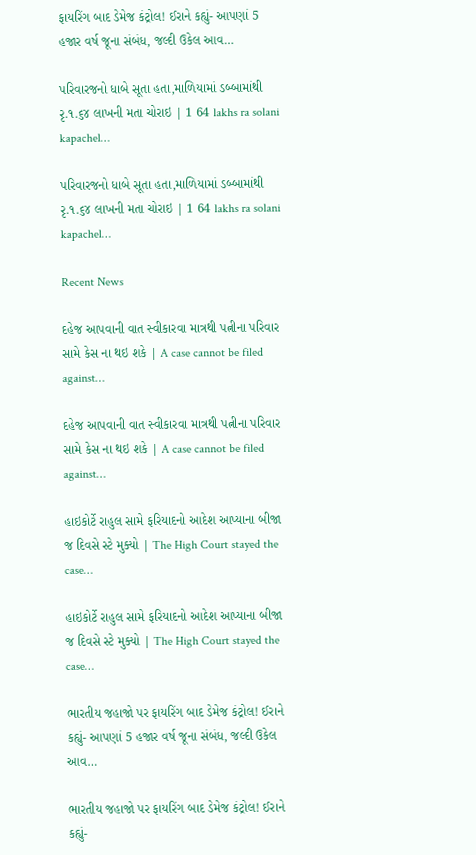ફાયરિંગ બાદ ડેમેજ કંટ્રોલ! ઈરાને કહ્યું- આપણાં 5 હજાર વર્ષ જૂના સંબંધ, જલ્દી ઉકેલ આવ…

પરિવારજનો ધાબે સૂતા હતા,માળિયામાં ડબ્બામાંથી રૃ.૧.૬૪ લાખની મતા ચોરાઇ | 1 64 lakhs ra solani kapachel…

પરિવારજનો ધાબે સૂતા હતા,માળિયામાં ડબ્બામાંથી રૃ.૧.૬૪ લાખની મતા ચોરાઇ | 1 64 lakhs ra solani kapachel…

Recent News

દહેજ આપવાની વાત સ્વીકારવા માત્રથી પત્નીના પરિવાર સામે કેસ ના થઇ શકે | A case cannot be filed against…

દહેજ આપવાની વાત સ્વીકારવા માત્રથી પત્નીના પરિવાર સામે કેસ ના થઇ શકે | A case cannot be filed against…

હાઇકોર્ટે રાહુલ સામે ફરિયાદનો આદેશ આપ્યાના બીજા જ દિવસે સ્ટે મુક્યો | The High Court stayed the case…

હાઇકોર્ટે રાહુલ સામે ફરિયાદનો આદેશ આપ્યાના બીજા જ દિવસે સ્ટે મુક્યો | The High Court stayed the case…

ભારતીય જહાજો પર ફાયરિંગ બાદ ડેમેજ કંટ્રોલ! ઈરાને કહ્યું- આપણાં 5 હજાર વર્ષ જૂના સંબંધ, જલ્દી ઉકેલ આવ…

ભારતીય જહાજો પર ફાયરિંગ બાદ ડેમેજ કંટ્રોલ! ઈરાને કહ્યું-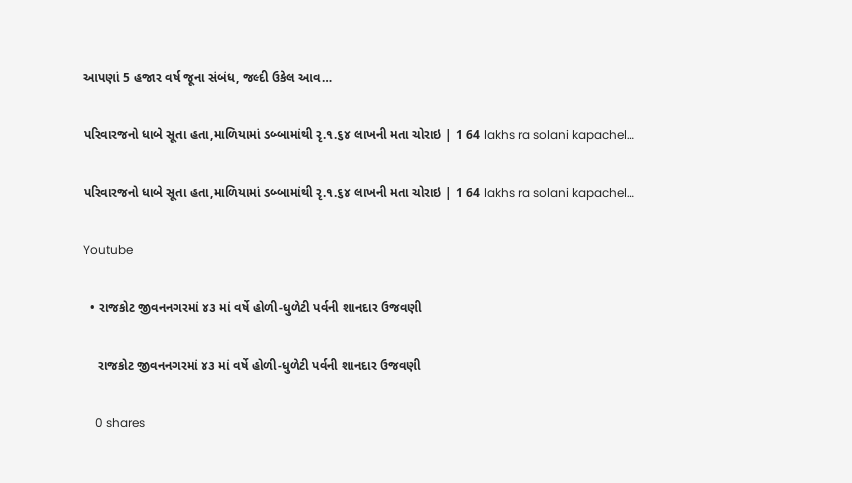આપણાં 5 હજાર વર્ષ જૂના સંબંધ, જલ્દી ઉકેલ આવ…

પરિવારજનો ધાબે સૂતા હતા,માળિયામાં ડબ્બામાંથી રૃ.૧.૬૪ લાખની મતા ચોરાઇ | 1 64 lakhs ra solani kapachel…

પરિવારજનો ધાબે સૂતા હતા,માળિયામાં ડબ્બામાંથી રૃ.૧.૬૪ લાખની મતા ચોરાઇ | 1 64 lakhs ra solani kapachel…

Youtube

  • રાજકોટ જીવનનગરમાં ૪૩ માં વર્ષે હોળી-ધુળેટી પર્વની શાનદાર ઉજવણી

    રાજકોટ જીવનનગરમાં ૪૩ માં વર્ષે હોળી-ધુળેટી પર્વની શાનદાર ઉજવણી

    0 shares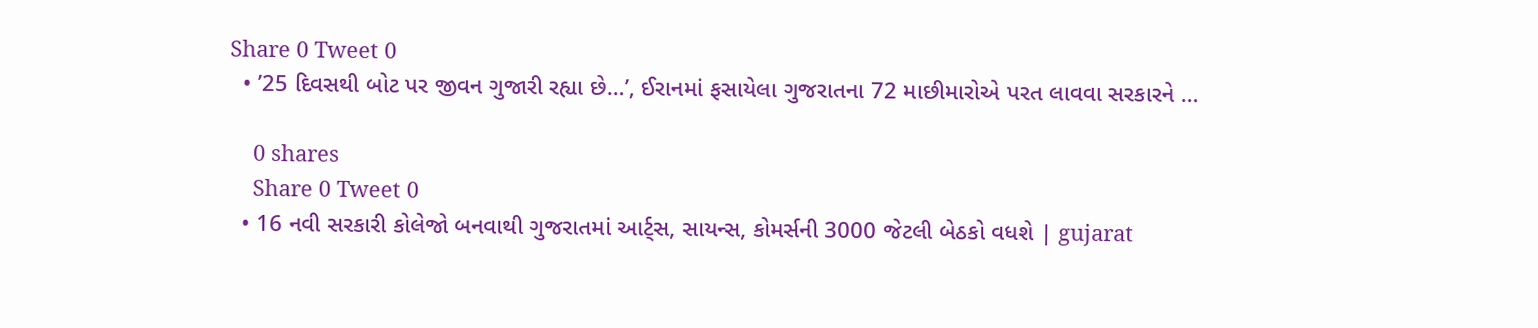Share 0 Tweet 0
  • ’25 દિવસથી બોટ પર જીવન ગુજારી રહ્યા છે…’, ઈરાનમાં ફસાયેલા ગુજરાતના 72 માછીમારોએ પરત લાવવા સરકારને …

    0 shares
    Share 0 Tweet 0
  • 16 નવી સરકારી કોલેજો બનવાથી ગુજરાતમાં આર્ટ્સ, સાયન્સ, કોમર્સની 3000 જેટલી બેઠકો વધશે | gujarat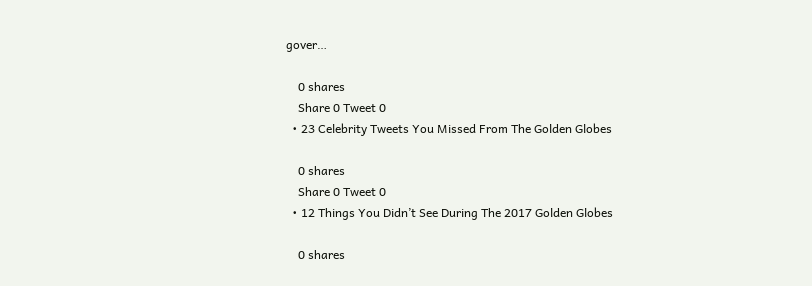gover…

    0 shares
    Share 0 Tweet 0
  • 23 Celebrity Tweets You Missed From The Golden Globes

    0 shares
    Share 0 Tweet 0
  • 12 Things You Didn’t See During The 2017 Golden Globes

    0 shares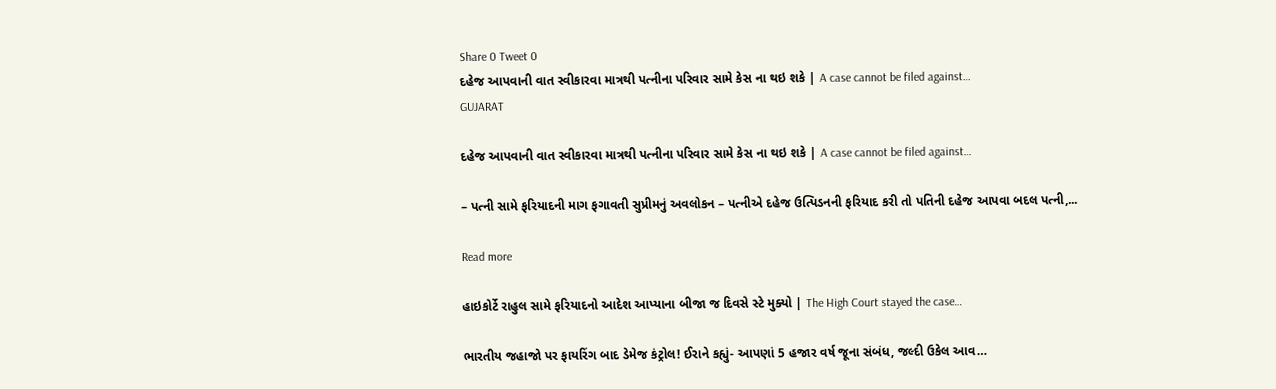Share 0 Tweet 0
દહેજ આપવાની વાત સ્વીકારવા માત્રથી પત્નીના પરિવાર સામે કેસ ના થઇ શકે | A case cannot be filed against…
GUJARAT

દહેજ આપવાની વાત સ્વીકારવા માત્રથી પત્નીના પરિવાર સામે કેસ ના થઇ શકે | A case cannot be filed against…

– પત્ની સામે ફરિયાદની માગ ફગાવતી સુપ્રીમનું અવલોકન – પત્નીએ દહેજ ઉત્પિડનની ફરિયાદ કરી તો પતિની દહેજ આપવા બદલ પત્ની,...

Read more

હાઇકોર્ટે રાહુલ સામે ફરિયાદનો આદેશ આપ્યાના બીજા જ દિવસે સ્ટે મુક્યો | The High Court stayed the case…

ભારતીય જહાજો પર ફાયરિંગ બાદ ડેમેજ કંટ્રોલ! ઈરાને કહ્યું- આપણાં 5 હજાર વર્ષ જૂના સંબંધ, જલ્દી ઉકેલ આવ…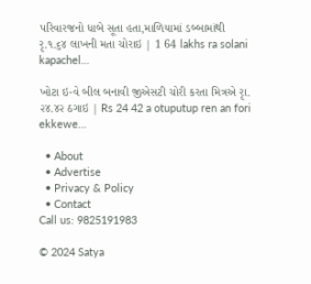પરિવારજનો ધાબે સૂતા હતા,માળિયામાં ડબ્બામાંથી રૃ.૧.૬૪ લાખની મતા ચોરાઇ | 1 64 lakhs ra solani kapachel…

ખોટા ઇ-વે બીલ બનાવી જીએસટી ચોરી કરતા મિત્રએ રૃા. ૨૪.૪૨ ઠગાઇ | Rs 24 42 a otuputup ren an fori ekkewe…

  • About
  • Advertise
  • Privacy & Policy
  • Contact
Call us: 9825191983

© 2024 Satya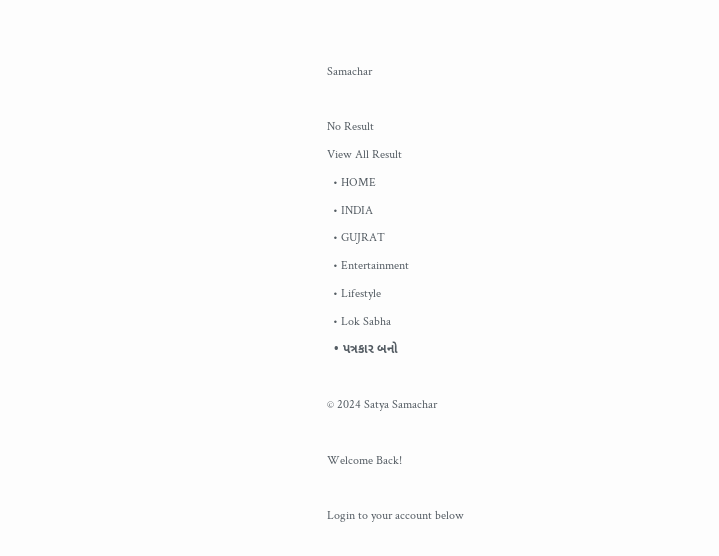Samachar

No Result
View All Result
  • HOME
  • INDIA
  • GUJRAT
  • Entertainment
  • Lifestyle
  • Lok Sabha
  • પત્રકાર બનો

© 2024 Satya Samachar

Welcome Back!

Login to your account below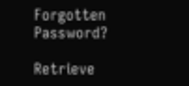Forgotten Password?

Retrieve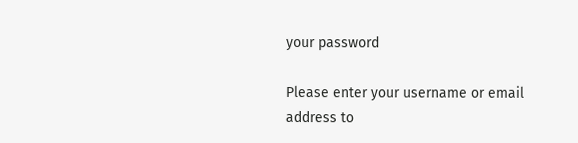your password

Please enter your username or email address to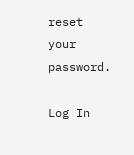reset your password.

Log In